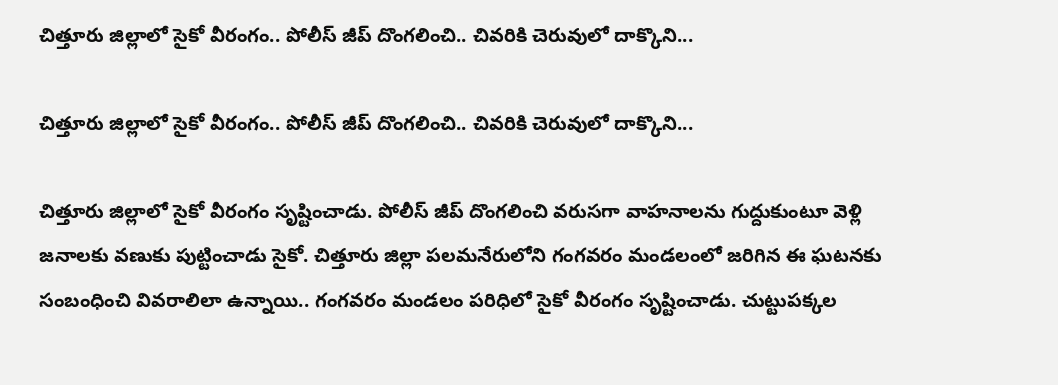చిత్తూరు జిల్లాలో సైకో వీరంగం.. పోలీస్ జీప్ దొంగలించి.. చివరికి చెరువులో దాక్కొని...

చిత్తూరు జిల్లాలో సైకో వీరంగం.. పోలీస్ జీప్ దొంగలించి.. చివరికి చెరువులో దాక్కొని...

చిత్తూరు జిల్లాలో సైకో వీరంగం సృష్టించాడు. పోలీస్ జీప్ దొంగలించి వరుసగా వాహనాలను గుద్దుకుంటూ వెళ్లి జనాలకు వణుకు పుట్టించాడు సైకో. చిత్తూరు జిల్లా పలమనేరులోని గంగవరం మండలంలో జరిగిన ఈ ఘటనకు సంబంధించి వివరాలిలా ఉన్నాయి.. గంగవరం మండలం పరిధిలో సైకో వీరంగం సృష్టించాడు. చుట్టుపక్కల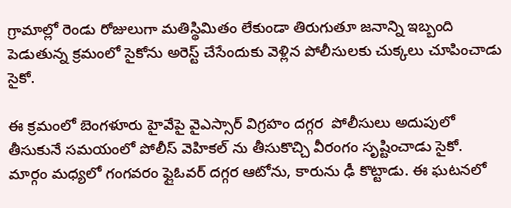గ్రామాల్లో రెండు రోజులుగా మతిస్థిమితం లేకుండా తిరుగుతూ జనాన్ని ఇబ్బంది పెడుతున్న క్రమంలో సైకోను అరెస్ట్ చేసేందుకు వెళ్లిన పోలీసులకు చుక్కలు చూపించాడు సైకో.

ఈ క్రమంలో బెంగళూరు హైవేపై వైఎస్సార్ విగ్రహం దగ్గర  పోలీసులు అదుపులో తీసుకునే సమయంలో పోలీస్ వెహికల్ ను తీసుకొచ్చి వీరంగం సృష్టించాడు సైకో. మార్గం మధ్యలో గంగవరం ఫ్లైఓవర్ దగ్గర ఆటోను, కారును ఢీ కొట్టాడు. ఈ ఘటనలో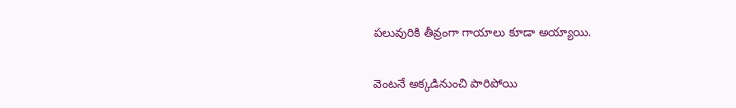పలువురికి తీవ్రంగా గాయాలు కూడా అయ్యాయి.

వెంటనే అక్కడినుంచి పారిపోయి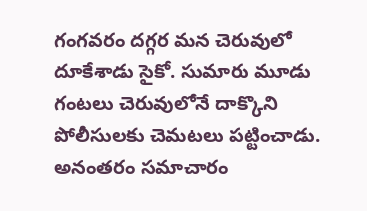గంగవరం దగ్గర మన చెరువులో దూకేశాడు సైకో. సుమారు మూడు గంటలు చెరువులోనే దాక్కొని పోలీసులకు చెమటలు పట్టించాడు. అనంతరం సమాచారం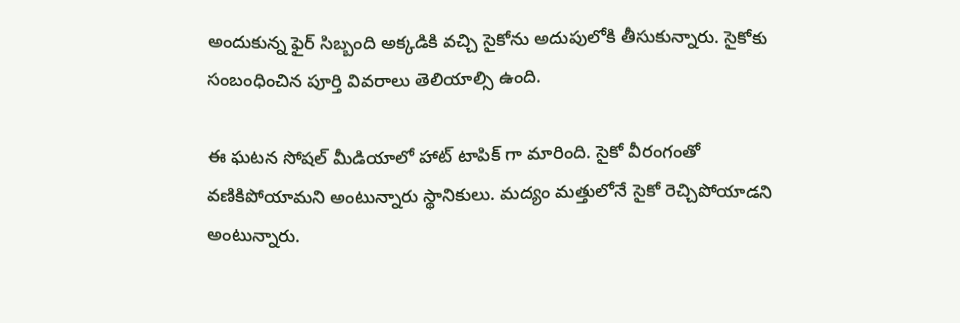అందుకున్న ఫైర్ సిబ్బంది అక్కడికి వచ్చి సైకోను అదుపులోకి తీసుకున్నారు. సైకోకు సంబంధించిన పూర్తి వివరాలు తెలియాల్సి ఉంది.

ఈ ఘటన సోషల్ మీడియాలో హాట్ టాపిక్ గా మారింది. సైకో వీరంగంతో వణికిపోయామని అంటున్నారు స్థానికులు. మద్యం మత్తులోనే సైకో రెచ్చిపోయాడని అంటున్నారు.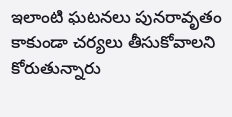ఇలాంటి ఘటనలు పునరావృతం కాకుండా చర్యలు తీసుకోవాలని కోరుతున్నారు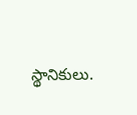స్థానికులు.